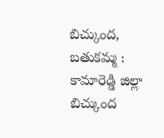బిచ్కుంద, బతుకమ్మ :
కామారెడ్డి జిల్లా బిచ్కుంద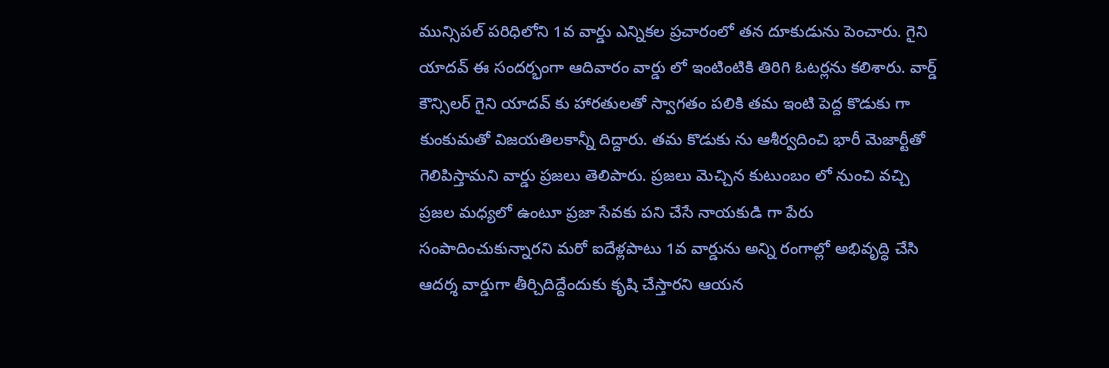మున్సిపల్ పరిధిలోని 1వ వార్డు ఎన్నికల ప్రచారంలో తన దూకుడును పెంచారు. గైని యాదవ్ ఈ సందర్భంగా ఆదివారం వార్డు లో ఇంటింటికి తిరిగి ఓటర్లను కలిశారు. వార్డ్ కౌన్సిలర్ గైని యాదవ్ కు హారతులతో స్వాగతం పలికి తమ ఇంటి పెద్ద కొడుకు గా కుంకుమతో విజయతిలకాన్నీ దిద్దారు. తమ కొడుకు ను ఆశీర్వదించి భారీ మెజార్టీతో గెలిపిస్తామని వార్డు ప్రజలు తెలిపారు. ప్రజలు మెచ్చిన కుటుంబం లో నుంచి వచ్చి ప్రజల మధ్యలో ఉంటూ ప్రజా సేవకు పని చేసే నాయకుడి గా పేరు సంపాదించుకున్నారని మరో ఐదేళ్లపాటు 1వ వార్డును అన్ని రంగాల్లో అభివృద్ధి చేసి ఆదర్శ వార్డుగా తీర్చిదిద్దేందుకు కృషి చేస్తారని ఆయన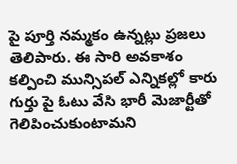పై పూర్తి నమ్మకం ఉన్నట్లు ప్రజలు తెలిపారు. ఈ సారి అవకాశం కల్పించి మున్సిపల్ ఎన్నికల్లో కారు గుర్తు పై ఓటు వేసి భారీ మెజార్టీతో గెలిపించుకుంటామని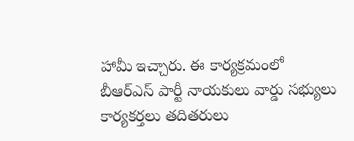హామీ ఇచ్చారు. ఈ కార్యక్రమంలో బీఆర్ఎస్ పార్టీ నాయకులు వార్డు సభ్యులు కార్యకర్తలు తదితరులు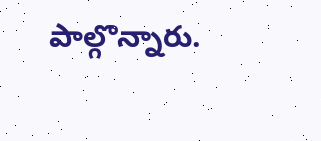పాల్గొన్నారు.